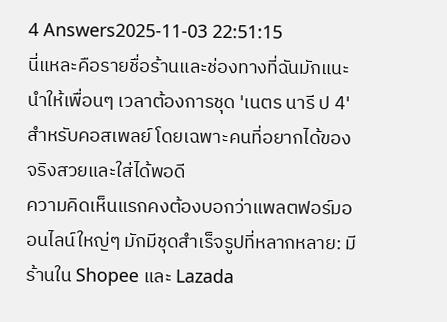4 Answers2025-11-03 22:51:15
นี่แหละคือรายชื่อร้านและช่องทางที่ฉันมักแนะนำให้เพื่อนๆ เวลาต้องการชุด 'เนตร นารี ป 4' สำหรับคอสเพลย์ โดยเฉพาะคนที่อยากได้ของจริงสวยและใส่ได้พอดี
ความคิดเห็นแรกคงต้องบอกว่าแพลตฟอร์มออนไลน์ใหญ่ๆ มักมีชุดสำเร็จรูปที่หลากหลาย: มีร้านใน Shopee และ Lazada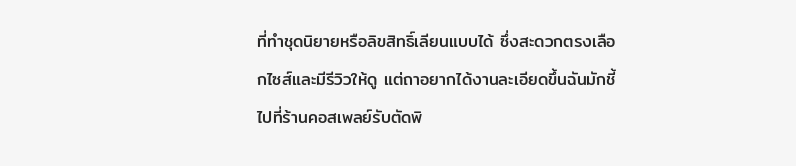ที่ทำชุดนิยายหรือลิขสิทธิ์เลียนแบบได้ ซึ่งสะดวกตรงเลือกไซส์และมีรีวิวให้ดู แต่ถาอยากได้งานละเอียดขึ้นฉันมักชี้ไปที่ร้านคอสเพลย์รับตัดพิ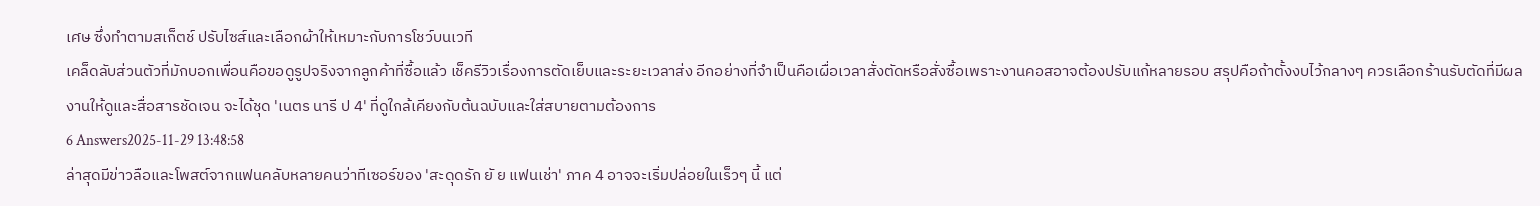เศษ ซึ่งทำตามสเก็ตช์ ปรับไซส์และเลือกผ้าให้เหมาะกับการโชว์บนเวที
เคล็ดลับส่วนตัวที่มักบอกเพื่อนคือขอดูรูปจริงจากลูกค้าที่ซื้อแล้ว เช็ครีวิวเรื่องการตัดเย็บและระยะเวลาส่ง อีกอย่างที่จำเป็นคือเผื่อเวลาสั่งตัดหรือสั่งซื้อเพราะงานคอสอาจต้องปรับแก้หลายรอบ สรุปคือถ้าตั้งงบไว้กลางๆ ควรเลือกร้านรับตัดที่มีผลงานให้ดูและสื่อสารชัดเจน จะได้ชุด 'เนตร นารี ป 4' ที่ดูใกล้เคียงกับต้นฉบับและใส่สบายตามต้องการ
6 Answers2025-11-29 13:48:58
ล่าสุดมีข่าวลือและโพสต์จากแฟนคลับหลายคนว่าทีเซอร์ของ 'สะดุดรัก ยั ย แฟนเช่า' ภาค 4 อาจจะเริ่มปล่อยในเร็วๆ นี้ แต่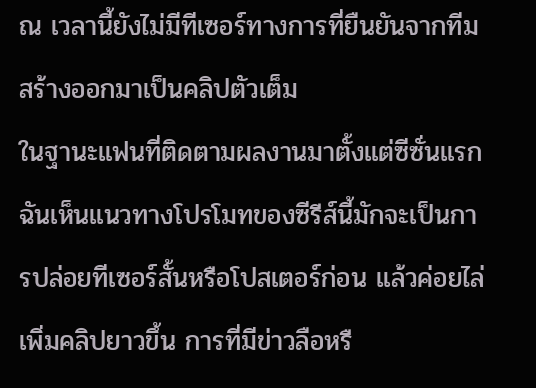ณ เวลานี้ยังไม่มีทีเซอร์ทางการที่ยืนยันจากทีมสร้างออกมาเป็นคลิปตัวเต็ม
ในฐานะแฟนที่ติดตามผลงานมาตั้งแต่ซีซั่นแรก ฉันเห็นแนวทางโปรโมทของซีรีส์นี้มักจะเป็นการปล่อยทีเซอร์สั้นหรือโปสเตอร์ก่อน แล้วค่อยไล่เพิ่มคลิปยาวขึ้น การที่มีข่าวลือหรื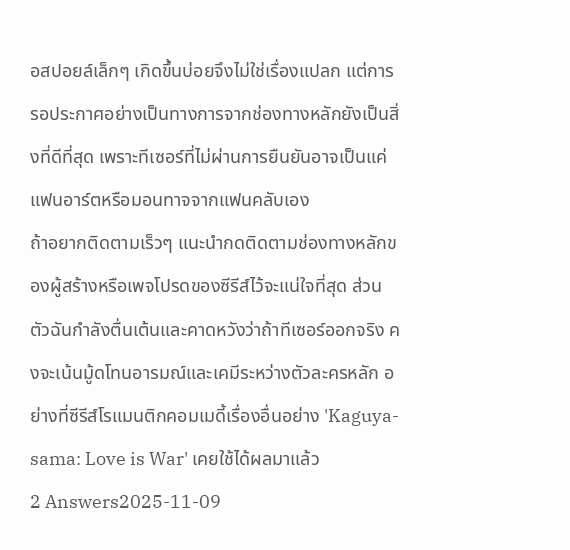อสปอยล์เล็กๆ เกิดขึ้นบ่อยจึงไม่ใช่เรื่องแปลก แต่การรอประกาศอย่างเป็นทางการจากช่องทางหลักยังเป็นสิ่งที่ดีที่สุด เพราะทีเซอร์ที่ไม่ผ่านการยืนยันอาจเป็นแค่แฟนอาร์ตหรือมอนทาจจากแฟนคลับเอง
ถ้าอยากติดตามเร็วๆ แนะนำกดติดตามช่องทางหลักของผู้สร้างหรือเพจโปรดของซีรีส์ไว้จะแน่ใจที่สุด ส่วนตัวฉันกำลังตื่นเต้นและคาดหวังว่าถ้าทีเซอร์ออกจริง คงจะเน้นมู้ดโทนอารมณ์และเคมีระหว่างตัวละครหลัก อย่างที่ซีรีส์โรแมนติกคอมเมดี้เรื่องอื่นอย่าง 'Kaguya-sama: Love is War' เคยใช้ได้ผลมาแล้ว
2 Answers2025-11-09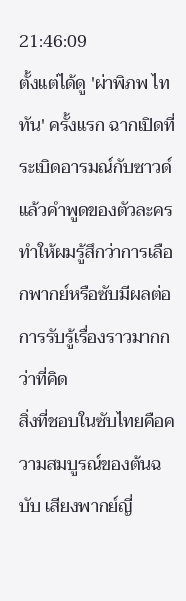21:46:09
ตั้งแต่ได้ดู 'ผ่าพิภพ ไททัน' ครั้งแรก ฉากเปิดที่ระเบิดอารมณ์กับซาวด์แล้วคำพูดของตัวละครทำให้ผมรู้สึกว่าการเลือกพากย์หรือซับมีผลต่อการรับรู้เรื่องราวมากกว่าที่คิด
สิ่งที่ชอบในซับไทยคือความสมบูรณ์ของต้นฉบับ เสียงพากย์ญี่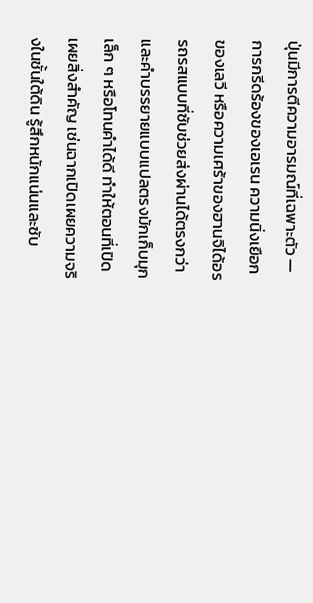ปุ่นมีการตีความอารมณ์ที่เฉพาะตัว — การกรีดร้องของเอเรน ความนิ่งเยือกของเลวี หรือความเศร้าของฮานจิได้อรรถรสแบบที่ซับช่วยส่งผ่านได้ตรงกว่า และคำบรรยายแบบแปลตรงมักเก็บมุกเล็ก ๆ หรือโทนคำได้ดี ทำให้ตอนที่เปิดเผยสิ่งสำคัญ เช่นฉากเปิดเผยความจริงในชั้นใต้ดิน รู้สึกหนักแน่นและซับ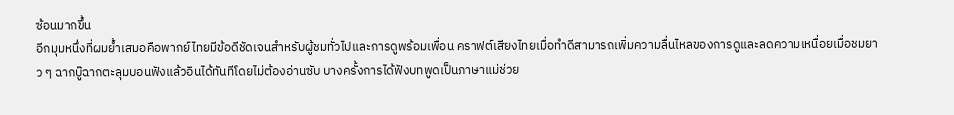ซ้อนมากขึ้น
อีกมุมหนึ่งที่ผมย้ำเสมอคือพากย์ไทยมีข้อดีชัดเจนสำหรับผู้ชมทั่วไปและการดูพร้อมเพื่อน คราฟต์เสียงไทยเมื่อทำดีสามารถเพิ่มความลื่นไหลของการดูและลดความเหนื่อยเมื่อชมยาว ๆ ฉากบู๊ฉากตะลุมบอนฟังแล้วอินได้ทันทีโดยไม่ต้องอ่านซับ บางครั้งการได้ฟังบทพูดเป็นภาษาแม่ช่วย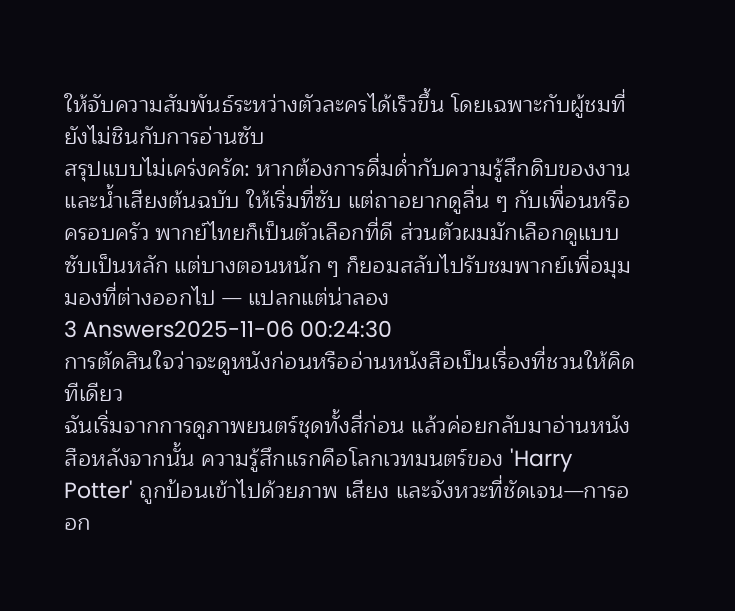ให้จับความสัมพันธ์ระหว่างตัวละครได้เร็วขึ้น โดยเฉพาะกับผู้ชมที่ยังไม่ชินกับการอ่านซับ
สรุปแบบไม่เคร่งครัด: หากต้องการดื่มด่ำกับความรู้สึกดิบของงานและน้ำเสียงต้นฉบับ ให้เริ่มที่ซับ แต่ถาอยากดูลื่น ๆ กับเพื่อนหรือครอบครัว พากย์ไทยก็เป็นตัวเลือกที่ดี ส่วนตัวผมมักเลือกดูแบบซับเป็นหลัก แต่บางตอนหนัก ๆ ก็ยอมสลับไปรับชมพากย์เพื่อมุมมองที่ต่างออกไป — แปลกแต่น่าลอง
3 Answers2025-11-06 00:24:30
การตัดสินใจว่าจะดูหนังก่อนหรืออ่านหนังสือเป็นเรื่องที่ชวนให้คิดทีเดียว
ฉันเริ่มจากการดูภาพยนตร์ชุดทั้งสี่ก่อน แล้วค่อยกลับมาอ่านหนังสือหลังจากนั้น ความรู้สึกแรกคือโลกเวทมนตร์ของ 'Harry Potter' ถูกป้อนเข้าไปด้วยภาพ เสียง และจังหวะที่ชัดเจน—การออก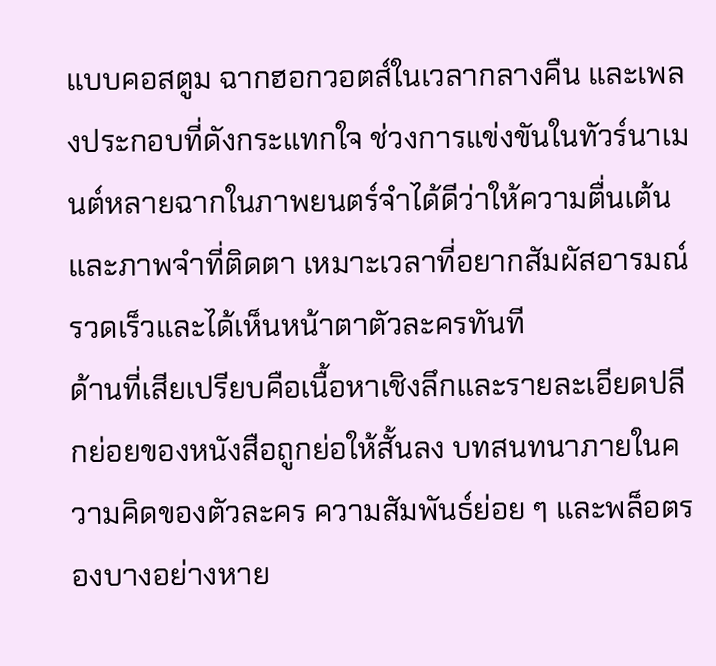แบบคอสตูม ฉากฮอกวอตส์ในเวลากลางคืน และเพลงประกอบที่ดังกระแทกใจ ช่วงการแข่งขันในทัวร์นาเมนต์หลายฉากในภาพยนตร์จำได้ดีว่าให้ความตื่นเต้นและภาพจำที่ติดตา เหมาะเวลาที่อยากสัมผัสอารมณ์รวดเร็วและได้เห็นหน้าตาตัวละครทันที
ด้านที่เสียเปรียบคือเนื้อหาเชิงลึกและรายละเอียดปลีกย่อยของหนังสือถูกย่อให้สั้นลง บทสนทนาภายในความคิดของตัวละคร ความสัมพันธ์ย่อย ๆ และพล็อตรองบางอย่างหาย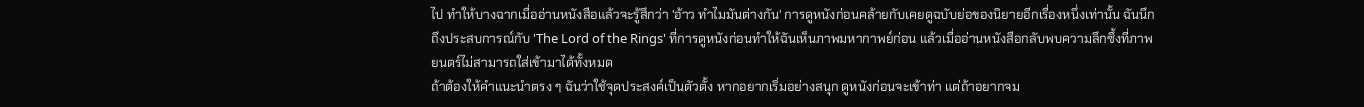ไป ทำให้บางฉากเมื่ออ่านหนังสือแล้วจะรู้สึกว่า 'อ้าว ทำไมมันต่างกัน' การดูหนังก่อนคล้ายกับเคยดูฉบับย่อของนิยายอีกเรื่องหนึ่งเท่านั้น ฉันนึกถึงประสบการณ์กับ 'The Lord of the Rings' ที่การดูหนังก่อนทำให้ฉันเห็นภาพมหากาพย์ก่อน แล้วเมื่ออ่านหนังสือกลับพบความลึกซึ้งที่ภาพยนตร์ไม่สามารถใส่เข้ามาได้ทั้งหมด
ถ้าต้องให้คำแนะนำตรง ๆ ฉันว่าใช้จุดประสงค์เป็นตัวตั้ง หากอยากเริ่มอย่างสนุก ดูหนังก่อนจะเข้าท่า แต่ถ้าอยากจม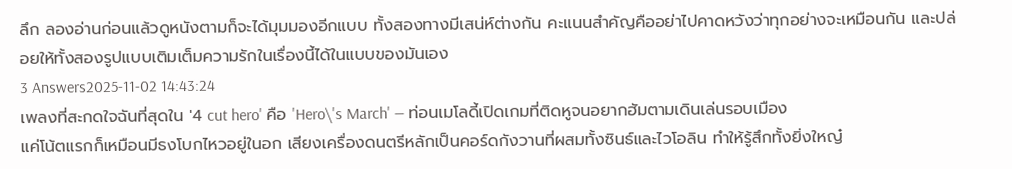ลึก ลองอ่านก่อนแล้วดูหนังตามก็จะได้มุมมองอีกแบบ ทั้งสองทางมีเสน่ห์ต่างกัน คะแนนสำคัญคืออย่าไปคาดหวังว่าทุกอย่างจะเหมือนกัน และปล่อยให้ทั้งสองรูปแบบเติมเต็มความรักในเรื่องนี้ได้ในแบบของมันเอง
3 Answers2025-11-02 14:43:24
เพลงที่สะกดใจฉันที่สุดใน '4 cut hero' คือ 'Hero\'s March' — ท่อนเมโลดี้เปิดเกมที่ติดหูจนอยากฮัมตามเดินเล่นรอบเมือง
แค่โน้ตแรกก็เหมือนมีธงโบกไหวอยู่ในอก เสียงเครื่องดนตรีหลักเป็นคอร์ดกังวานที่ผสมทั้งซินธ์และไวโอลิน ทำให้รู้สึกทั้งยิ่งใหญ๋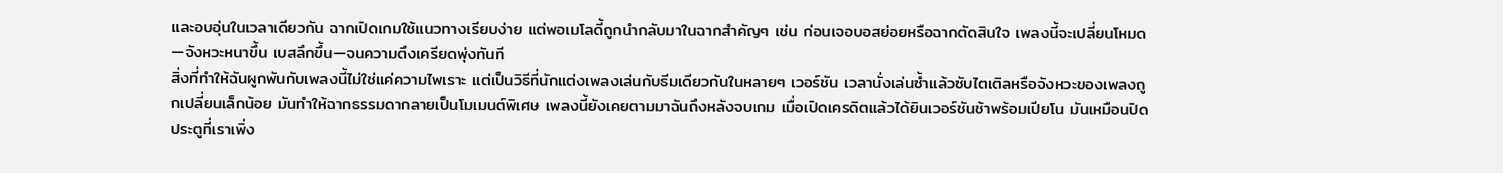และอบอุ่นในเวลาเดียวกัน ฉากเปิดเกมใช้แนวทางเรียบง่าย แต่พอเมโลดี้ถูกนำกลับมาในฉากสำคัญๆ เช่น ก่อนเจอบอสย่อยหรือฉากตัดสินใจ เพลงนี้จะเปลี่ยนโหมด—จังหวะหนาขึ้น เบสลึกขึ้น—จนความตึงเครียดพุ่งทันที
สิ่งที่ทำให้ฉันผูกพันกับเพลงนี้ไม่ใช่แค่ความไพเราะ แต่เป็นวิธีที่นักแต่งเพลงเล่นกับธีมเดียวกันในหลายๆ เวอร์ชัน เวลานั่งเล่นซ้ำแล้วซับไตเติลหรือจังหวะของเพลงถูกเปลี่ยนเล็กน้อย มันทำให้ฉากธรรมดากลายเป็นโมเมนต์พิเศษ เพลงนี้ยังเคยตามมาฉันถึงหลังจบเกม เมื่อเปิดเครดิตแล้วได้ยินเวอร์ชันช้าพร้อมเปียโน มันเหมือนปิดประตูที่เราเพิ่ง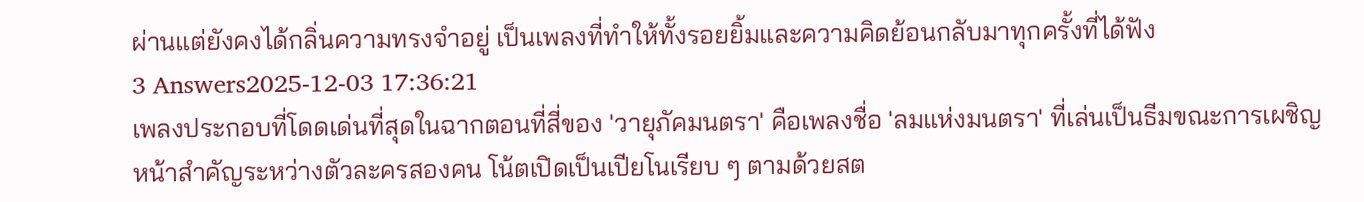ผ่านแต่ยังคงได้กลิ่นความทรงจำอยู่ เป็นเพลงที่ทำให้ทั้งรอยยิ้มและความคิดย้อนกลับมาทุกครั้งที่ได้ฟัง
3 Answers2025-12-03 17:36:21
เพลงประกอบที่โดดเด่นที่สุดในฉากตอนที่สี่ของ 'วายุภัคมนตรา' คือเพลงชื่อ 'ลมแห่งมนตรา' ที่เล่นเป็นธีมขณะการเผชิญหน้าสำคัญระหว่างตัวละครสองคน โน้ตเปิดเป็นเปียโนเรียบ ๆ ตามด้วยสต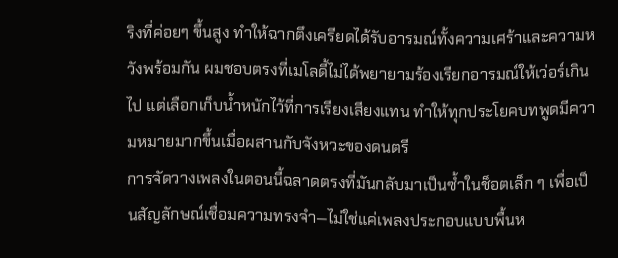ริงที่ค่อยๆ ขึ้นสูง ทำให้ฉากตึงเครียดได้รับอารมณ์ทั้งความเศร้าและความหวังพร้อมกัน ผมชอบตรงที่เมโลดี้ไม่ได้พยายามร้องเรียกอารมณ์ให้เว่อร์เกินไป แต่เลือกเก็บน้ำหนักไว้ที่การเรียงเสียงแทน ทำให้ทุกประโยคบทพูดมีความหมายมากขึ้นเมื่อผสานกับจังหวะของดนตรี
การจัดวางเพลงในตอนนี้ฉลาดตรงที่มันกลับมาเป็นซ้ำในช็อตเล็ก ๆ เพื่อเป็นสัญลักษณ์เชื่อมความทรงจำ—ไม่ใช่แค่เพลงประกอบแบบพื้นห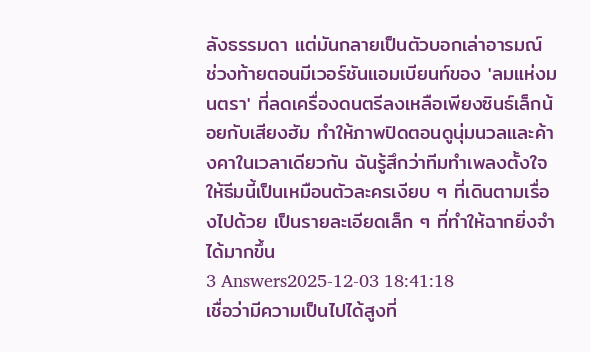ลังธรรมดา แต่มันกลายเป็นตัวบอกเล่าอารมณ์ ช่วงท้ายตอนมีเวอร์ชันแอมเบียนท์ของ 'ลมแห่งมนตรา' ที่ลดเครื่องดนตรีลงเหลือเพียงซินธ์เล็กน้อยกับเสียงฮัม ทำให้ภาพปิดตอนดูนุ่มนวลและค้างคาในเวลาเดียวกัน ฉันรู้สึกว่าทีมทำเพลงตั้งใจให้ธีมนี้เป็นเหมือนตัวละครเงียบ ๆ ที่เดินตามเรื่องไปด้วย เป็นรายละเอียดเล็ก ๆ ที่ทำให้ฉากยิ่งจำได้มากขึ้น
3 Answers2025-12-03 18:41:18
เชื่อว่ามีความเป็นไปได้สูงที่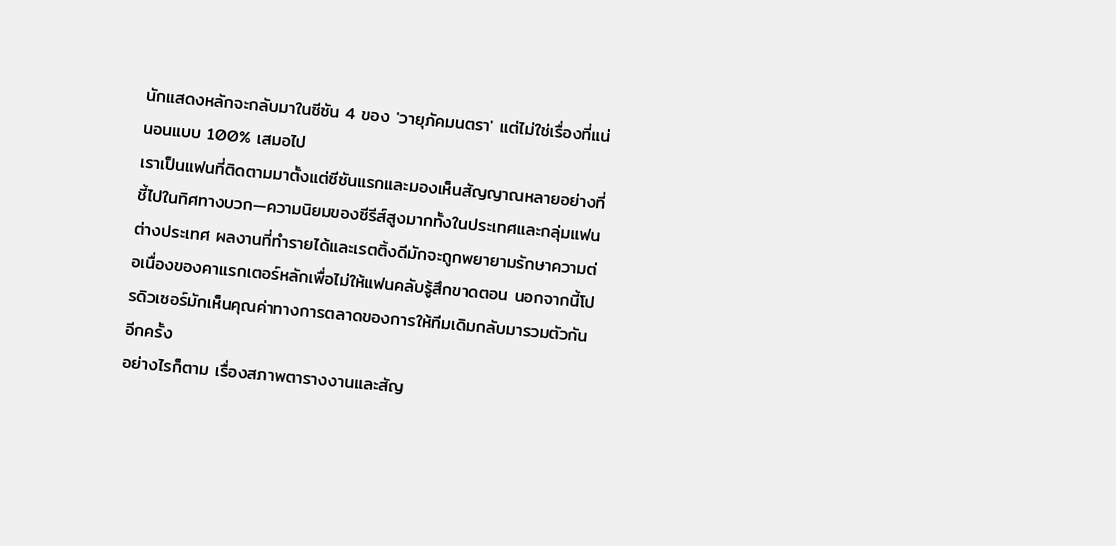นักแสดงหลักจะกลับมาในซีซัน 4 ของ 'วายุภัคมนตรา' แต่ไม่ใช่เรื่องที่แน่นอนแบบ 100% เสมอไป
เราเป็นแฟนที่ติดตามมาตั้งแต่ซีซันแรกและมองเห็นสัญญาณหลายอย่างที่ชี้ไปในทิศทางบวก—ความนิยมของซีรีส์สูงมากทั้งในประเทศและกลุ่มแฟนต่างประเทศ ผลงานที่ทำรายได้และเรตติ้งดีมักจะถูกพยายามรักษาความต่อเนื่องของคาแรกเตอร์หลักเพื่อไม่ให้แฟนคลับรู้สึกขาดตอน นอกจากนี้โปรดิวเซอร์มักเห็นคุณค่าทางการตลาดของการให้ทีมเดิมกลับมารวมตัวกันอีกครั้ง
อย่างไรก็ตาม เรื่องสภาพตารางงานและสัญ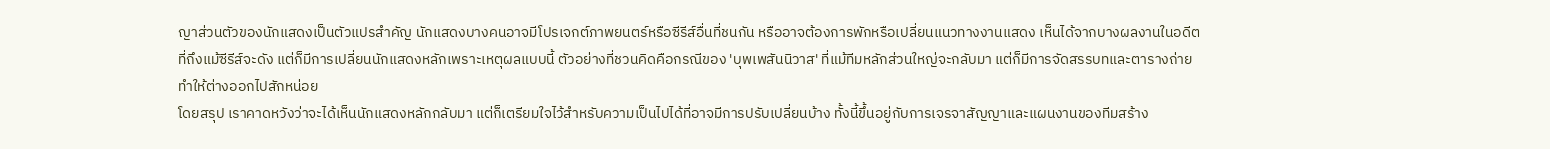ญาส่วนตัวของนักแสดงเป็นตัวแปรสำคัญ นักแสดงบางคนอาจมีโปรเจกต์ภาพยนตร์หรือซีรีส์อื่นที่ชนกัน หรืออาจต้องการพักหรือเปลี่ยนแนวทางงานแสดง เห็นได้จากบางผลงานในอดีตที่ถึงแม้ซีรีส์จะดัง แต่ก็มีการเปลี่ยนนักแสดงหลักเพราะเหตุผลแบบนี้ ตัวอย่างที่ชวนคิดคือกรณีของ 'บุพเพสันนิวาส' ที่แม้ทีมหลักส่วนใหญ่จะกลับมา แต่ก็มีการจัดสรรบทและตารางถ่ายทำให้ต่างออกไปสักหน่อย
โดยสรุป เราคาดหวังว่าจะได้เห็นนักแสดงหลักกลับมา แต่ก็เตรียมใจไว้สำหรับความเป็นไปได้ที่อาจมีการปรับเปลี่ยนบ้าง ทั้งนี้ขึ้นอยู่กับการเจรจาสัญญาและแผนงานของทีมสร้าง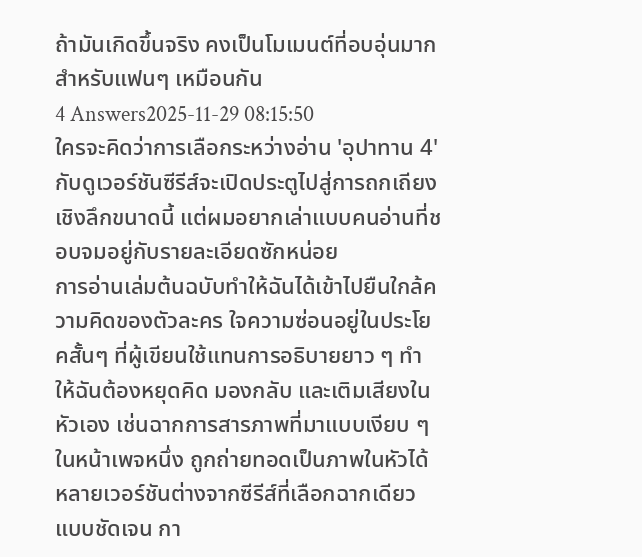ถ้ามันเกิดขึ้นจริง คงเป็นโมเมนต์ที่อบอุ่นมากสำหรับแฟนๆ เหมือนกัน
4 Answers2025-11-29 08:15:50
ใครจะคิดว่าการเลือกระหว่างอ่าน 'อุปาทาน 4' กับดูเวอร์ชันซีรีส์จะเปิดประตูไปสู่การถกเถียงเชิงลึกขนาดนี้ แต่ผมอยากเล่าแบบคนอ่านที่ชอบจมอยู่กับรายละเอียดซักหน่อย
การอ่านเล่มต้นฉบับทำให้ฉันได้เข้าไปยืนใกล้ความคิดของตัวละคร ใจความซ่อนอยู่ในประโยคสั้นๆ ที่ผู้เขียนใช้แทนการอธิบายยาว ๆ ทำให้ฉันต้องหยุดคิด มองกลับ และเติมเสียงในหัวเอง เช่นฉากการสารภาพที่มาแบบเงียบ ๆ ในหน้าเพจหนึ่ง ถูกถ่ายทอดเป็นภาพในหัวได้หลายเวอร์ชันต่างจากซีรีส์ที่เลือกฉากเดียวแบบชัดเจน กา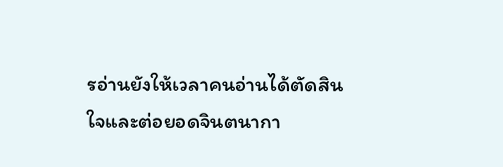รอ่านยังให้เวลาคนอ่านได้ตัดสินใจและต่อยอดจินตนากา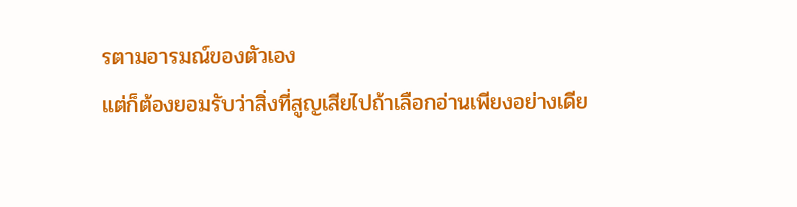รตามอารมณ์ของตัวเอง
แต่ก็ต้องยอมรับว่าสิ่งที่สูญเสียไปถ้าเลือกอ่านเพียงอย่างเดีย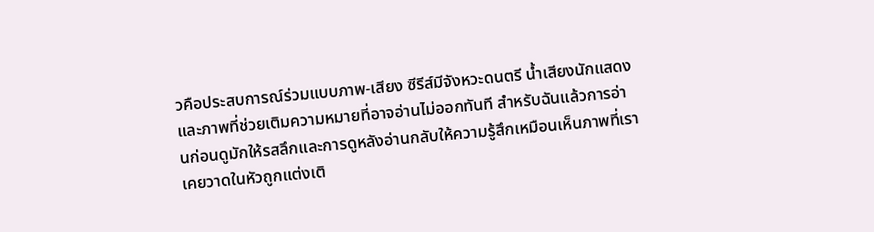วคือประสบการณ์ร่วมแบบภาพ-เสียง ซีรีส์มีจังหวะดนตรี น้ำเสียงนักแสดง และภาพที่ช่วยเติมความหมายที่อาจอ่านไม่ออกทันที สำหรับฉันแล้วการอ่านก่อนดูมักให้รสลึกและการดูหลังอ่านกลับให้ความรู้สึกเหมือนเห็นภาพที่เราเคยวาดในหัวถูกแต่งเติ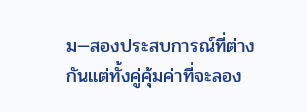ม—สองประสบการณ์ที่ต่างกันแต่ทั้งคู่คุ้มค่าที่จะลอง